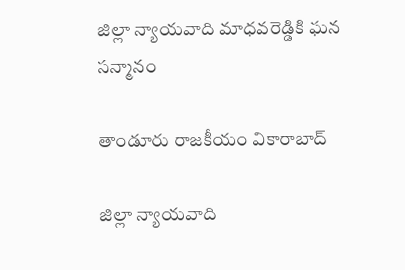జిల్లా న్యాయవాది మాధవరెడ్డికి ఘన సన్మానం

తాండూరు రాజకీయం వికారాబాద్

జిల్లా న్యాయవాది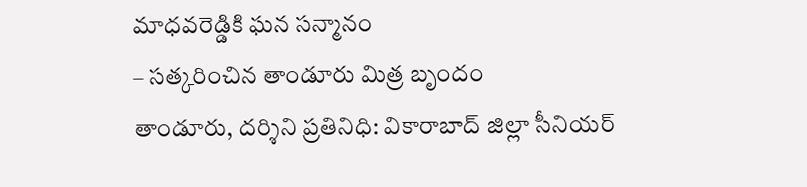మాధవరెడ్డికి ఘన సన్మానం
– సత్కరించిన తాండూరు మిత్ర బృందం
తాండూరు, దర్శిని ప్రతినిధి: వికారాబాద్ జిల్లా సీనియర్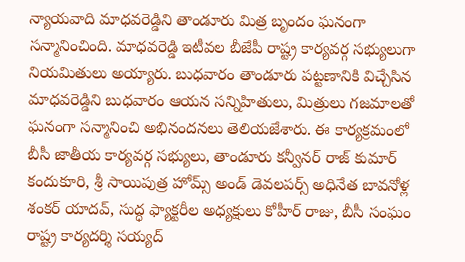న్యాయవాది మాధవరెడ్డిని తాండూరు మిత్ర బృందం ఘనంగా సన్మానించింది. మాధవరెడ్డి ఇటీవల బీజేపీ రాష్ట్ర కార్యవర్గ సభ్యులుగా నియమితులు అయ్యారు. బుధవారం తాండూరు పట్టణానికి విచ్చేసిన మాధవరెడ్డిని బుధవారం ఆయన సన్నిహితులు, మిత్రులు గజమాలతో ఘనంగా సన్మానించి అభినందనలు తెలియజేశారు. ఈ కార్యక్రమంలో బీసీ జాతీయ కార్యవర్గ సభ్యులు, తాండూరు కన్వీనర్ రాజ్ కుమార్ కందుకూరి, శ్రీ సాయిపుత్ర హోమ్స్ అండ్ డెవలపర్స్ అధినేత బావనోళ్ల శంకర్ యాదవ్, సుద్ధ ఫ్యాక్టరీల అధ్యక్షులు కోహీర్ రాజు, బీసీ సంఘం రాష్ట్ర కార్యదర్శి సయ్యద్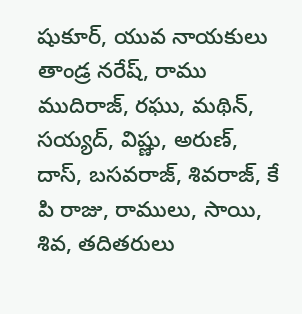షుకూర్, యువ నాయకులు తాండ్ర నరేష్, రాము ముదిరాజ్, రఘు, మథిన్, సయ్యద్, విష్ణు, అరుణ్, దాస్, బసవరాజ్, శివరాజ్, కే పి రాజు, రాములు, సాయి, శివ, తదితరులు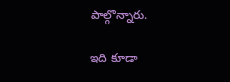పాల్గొన్నారు.

ఇది కూడా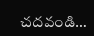చదవండి…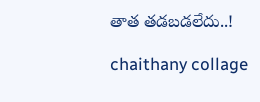తాత తడబడలేదు..!

chaithany collage